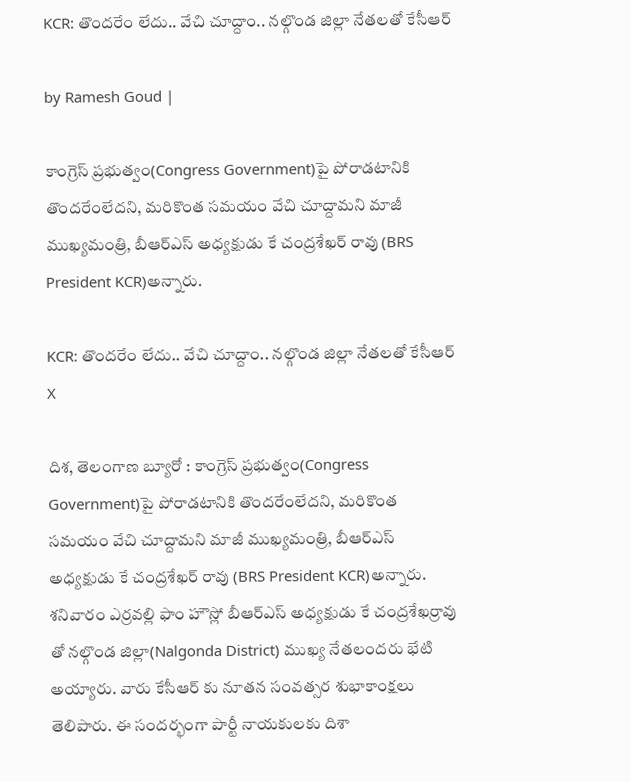KCR: తొందరేం లేదు.. వేచి చూద్దాం.. నల్గొండ జిల్లా నేతలతో కేసీఆర్

by Ramesh Goud |

కాంగ్రెస్ ప్రభుత్వం(Congress Government)పై పోరాడటానికి తొందరేంలేదని, మరికొంత సమయం వేచి చూద్దామని మాజీ ముఖ్యమంత్రి, బీఆర్ఎస్ అధ్యక్షుడు కే చంద్రశేఖర్ రావు (BRS President KCR)అన్నారు.

KCR: తొందరేం లేదు.. వేచి చూద్దాం.. నల్గొండ జిల్లా నేతలతో కేసీఆర్
X

దిశ, తెలంగాణ బ్యూరో : కాంగ్రెస్ ప్రభుత్వం(Congress Government)పై పోరాడటానికి తొందరేంలేదని, మరికొంత సమయం వేచి చూద్దామని మాజీ ముఖ్యమంత్రి, బీఆర్ఎస్ అధ్యక్షుడు కే చంద్రశేఖర్ రావు (BRS President KCR)అన్నారు. శనివారం ఎర్రవల్లి ఫాం హౌస్లో బీఆర్ఎస్ అధ్యక్షుడు కే చంద్రశేఖర్రావు తో నల్గొండ జిల్లా(Nalgonda District) ముఖ్య నేతలందరు భేటి అయ్యారు. వారు కేసీఆర్ కు నూతన సంవత్సర శుభాకాంక్షలు తెలిపారు. ఈ సందర్భంగా పార్టీ నాయకులకు దిశా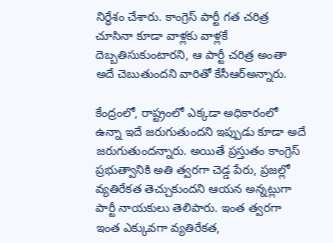నిర్ధేశం చేశారు. కాంగ్రెస్ పార్టీ గత చరిత్ర చూసినా కూడా వాళ్లకు వాళ్లకే దెబ్బతిసుకుంటారని, ఆ పార్టీ చరిత్ర అంతా అదే చెబుతుందని వారితో కేసీఆర్అన్నారు.

కేంద్రంలో, రాష్ట్రంలో ఎక్కడా అధికారంలో ఉన్నా ఇదే జరుగుతుందని ఇప్పుడు కూడా అదే జరుగుతుందన్నారు. అయితే ప్రస్తుతం కాంగ్రెస్ ప్రభుత్వానికి అతి త్వరగా చెడ్డ పేరు, ప్రజల్లో వ్యతిరేకత తెచ్చుకుందని ఆయన అన్నట్లుగా పార్టీ నాయకులు తెలిపారు. ఇంత త్వరగా ఇంత ఎక్కువగా వ్యతిరేకత,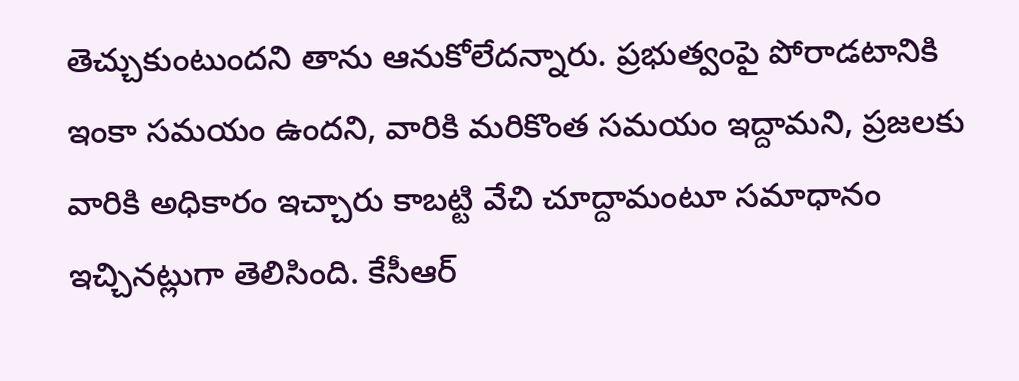తెచ్చుకుంటుందని తాను ఆనుకోలేదన్నారు. ప్రభుత్వంపై పోరాడటానికి ఇంకా సమయం ఉందని, వారికి మరికొంత సమయం ఇద్దామని, ప్రజలకు వారికి అధికారం ఇచ్చారు కాబట్టి వేచి చూద్దామంటూ సమాధానం ఇచ్చినట్లుగా తెలిసింది. కేసీఆర్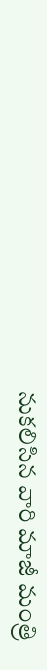నుకలిసిన వారి మాజీ మంత్రి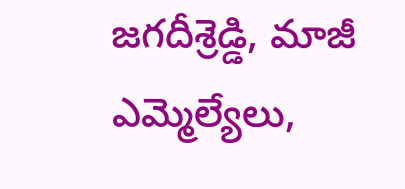జగదీశ్రెడ్డి, మాజీ ఎమ్మెల్యేలు,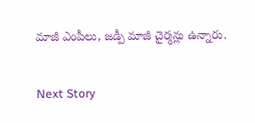మాజీ ఎంపీలు, జడ్పీ మాజీ చైర్మన్లు ఉన్నారు.

Next Story